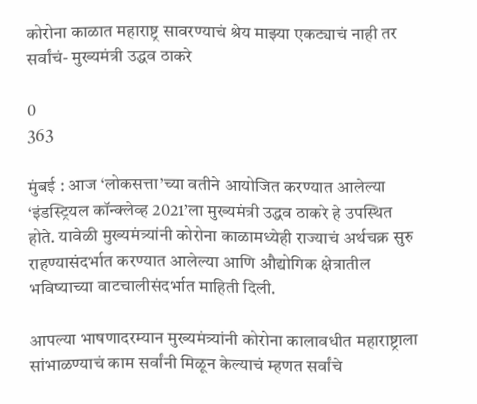कोरोना काळात महाराष्ट्र सावरण्याचं श्रेय माझ्या एकट्याचं नाही तर सर्वांचं- मुख्यमंत्री उद्धव ठाकरे

0
363

मुंबई : आज ‘लोकसत्ता’च्या वतीने आयोजित करण्यात आलेल्या ‘इंडस्ट्रियल कॉन्क्लेव्ह 2021’ला मुख्यमंत्री उद्धव ठाकरे हे उपस्थित होते. यावेळी मुख्यमंत्र्यांनी कोरोना काळामध्येही राज्याचं अर्थचक्र सुरु राहण्यासंदर्भात करण्यात आलेल्या आणि औद्योगिक क्षेत्रातील भविष्याच्या वाटचालीसंदर्भात माहिती दिली.

आपल्या भाषणादरम्यान मुख्यमंत्र्यांनी कोरोना कालावधीत महाराष्ट्राला सांभाळण्याचं काम सर्वांनी मिळून केल्याचं म्हणत सर्वांचे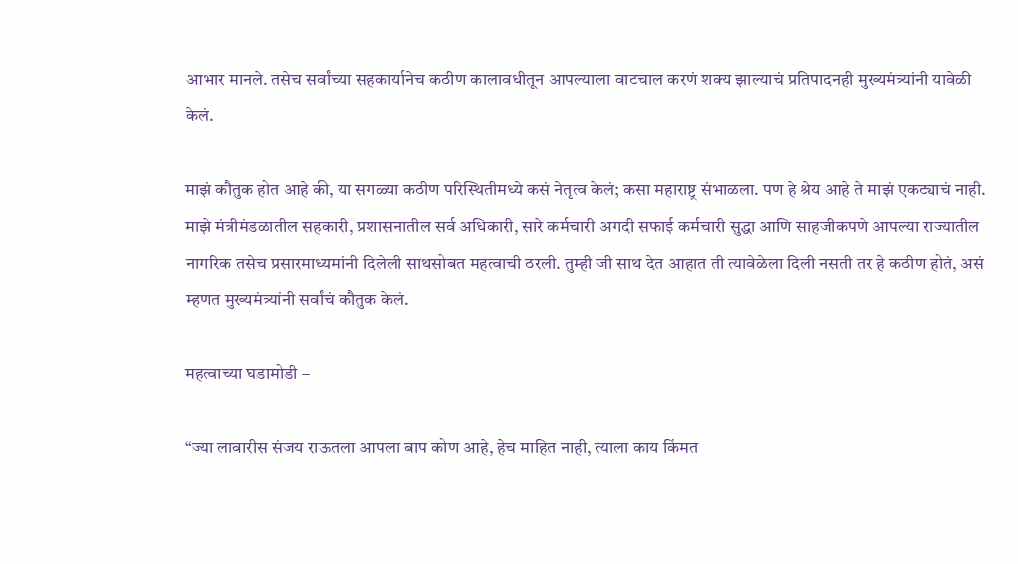आभार मानले. तसेच सर्वांच्या सहकार्यानेच कठीण कालावधीतून आपल्याला वाटचाल करणं शक्य झाल्याचं प्रतिपादनही मुख्यमंत्र्यांनी यावेळी केलं.

माझं कौतुक होत आहे की, या सगळ्या कठीण परिस्थितीमध्ये कसं नेतृत्व केलं; कसा महाराष्ट्र संभाळला. पण हे श्रेय आहे ते माझं एकट्याचं नाही. माझे मंत्रीमंडळातील सहकारी, प्रशासनातील सर्व अधिकारी, सारे कर्मचारी अगदी सफाई कर्मचारी सुद्धा आणि साहजीकपणे आपल्या राज्यातील नागरिक तसेच प्रसारमाध्यमांनी दिलेली साथसोबत महत्वाची ठरली. तुम्ही जी साथ देत आहात ती त्यावेळेला दिली नसती तर हे कठीण होतं, असं म्हणत मुख्यमंत्र्यांनी सर्वांचं कौतुक केलं.

महत्वाच्या घडामोडी –

“ज्या लावारीस संजय राऊतला आपला बाप कोण आहे, हेच माहित नाही, त्याला काय किंमत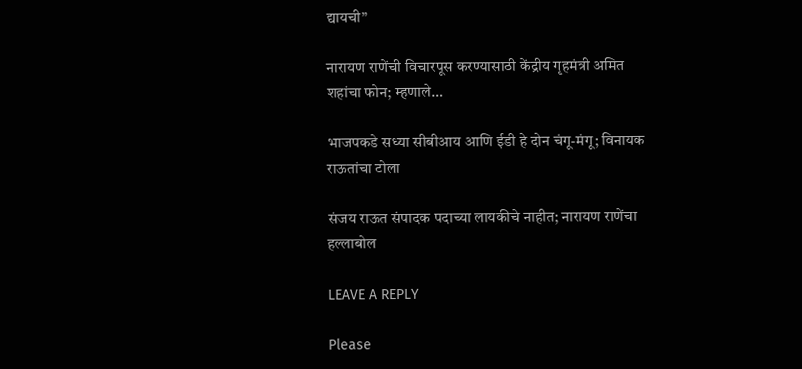द्यायची”

नारायण राणेंची विचारपूस करण्यासाठी केंद्रीय गृहमंत्री अमित शहांचा फोन; म्हणाले…

भाजपकडे सध्या सीबीआय आणि ईडी हे दोन चंगू-मंगू; विनायक राऊतांचा टोला

संजय राऊत संपादक पदाच्या लायकीचे नाहीत; नारायण राणेंचा हल्लाबोल

LEAVE A REPLY

Please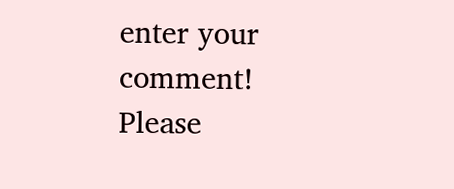enter your comment!
Please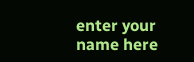enter your name here